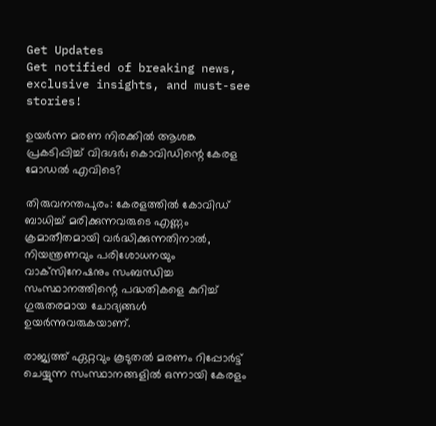Get Updates
Get notified of breaking news, exclusive insights, and must-see stories!

ഉയര്‍ന്ന മരണ നിരക്കില്‍ ആശങ്ക പ്രകടിപ്പിച്ച് വിദഗ്ദര്‍; കൊവിഡിന്റെ കേരള മോഡല്‍ എവിടെ?

തിരുവനന്തപുരം: കേരളത്തില്‍ കോവിഡ് ബാധിച്ച് മരിക്കുന്നവരുടെ എണ്ണം ക്രമാതീതമായി വര്‍ദ്ധിക്കുന്നതിനാല്‍, നിയന്ത്രണവും പരിശോധനയും വാക്‌സിനേഷനും സംബന്ധിച്ച സംസ്ഥാനത്തിന്റെ പദ്ധതികളെ കുറിച്ച് ഗുരുതരമായ ചോദ്യങ്ങള്‍ ഉയര്‍ന്നുവരുകയാണ്.

രാജ്യത്ത് ഏറ്റവും കൂടുതല്‍ മരണം റിപ്പോര്‍ട്ട് ചെയ്യുന്ന സംസ്ഥാനങ്ങളില്‍ ഒന്നായി കേരളം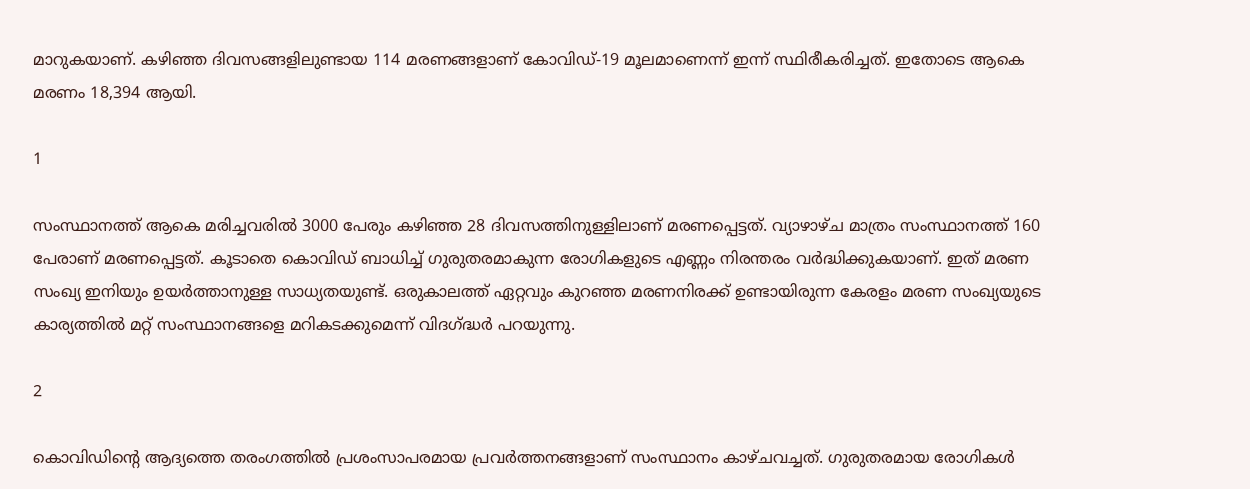മാറുകയാണ്. കഴിഞ്ഞ ദിവസങ്ങളിലുണ്ടായ 114 മരണങ്ങളാണ് കോവിഡ്-19 മൂലമാണെന്ന് ഇന്ന് സ്ഥിരീകരിച്ചത്. ഇതോടെ ആകെ മരണം 18,394 ആയി.

1

സംസ്ഥാനത്ത് ആകെ മരിച്ചവരില്‍ 3000 പേരും കഴിഞ്ഞ 28 ദിവസത്തിനുള്ളിലാണ് മരണപ്പെട്ടത്. വ്യാഴാഴ്ച മാത്രം സംസ്ഥാനത്ത് 160 പേരാണ് മരണപ്പെട്ടത്. കൂടാതെ കൊവിഡ് ബാധിച്ച് ഗുരുതരമാകുന്ന രോഗികളുടെ എണ്ണം നിരന്തരം വര്‍ദ്ധിക്കുകയാണ്. ഇത് മരണ സംഖ്യ ഇനിയും ഉയര്‍ത്താനുള്ള സാധ്യതയുണ്ട്. ഒരുകാലത്ത് ഏറ്റവും കുറഞ്ഞ മരണനിരക്ക് ഉണ്ടായിരുന്ന കേരളം മരണ സംഖ്യയുടെ കാര്യത്തില്‍ മറ്റ് സംസ്ഥാനങ്ങളെ മറികടക്കുമെന്ന് വിദഗ്ദ്ധര്‍ പറയുന്നു.

2

കൊവിഡിന്റെ ആദ്യത്തെ തരംഗത്തില്‍ പ്രശംസാപരമായ പ്രവര്‍ത്തനങ്ങളാണ് സംസ്ഥാനം കാഴ്ചവച്ചത്. ഗുരുതരമായ രോഗികള്‍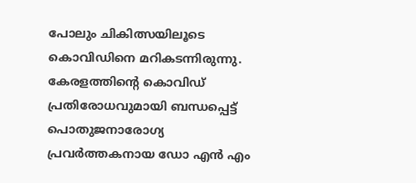പോലും ചികിത്സയിലൂടെ കൊവിഡിനെ മറികടന്നിരുന്നു. കേരളത്തിന്റെ കൊവിഡ് പ്രതിരോധവുമായി ബന്ധപ്പെട്ട് പൊതുജനാരോഗ്യ പ്രവര്‍ത്തകനായ ഡോ എന്‍ എം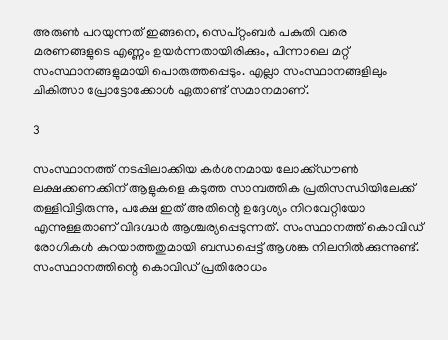അരുണ്‍ പറയുന്നത് ഇങ്ങനെ, സെപ്റ്റംബര്‍ പകുതി വരെ മരണങ്ങളുടെ എണ്ണം ഉയര്‍ന്നതായിരിക്കും, പിന്നാലെ മറ്റ് സംസ്ഥാനങ്ങളുമായി പൊരുത്തപ്പെടും. എല്ലാ സംസ്ഥാനങ്ങളിലും ചികിത്സാ പ്രോട്ടോക്കോള്‍ ഏതാണ്ട് സമാനമാണ്.

3

സംസ്ഥാനത്ത് നടപ്പിലാക്കിയ കര്‍ശനമായ ലോക്ക്ഡൗണ്‍ ലക്ഷക്കണക്കിന് ആളുകളെ കടുത്ത സാമ്പത്തിക പ്രതിസന്ധിയിലേക്ക് തള്ളിവിട്ടിരുന്നു, പക്ഷേ ഇത് അതിന്റെ ഉദ്ദേശ്യം നിറവേറ്റിയോ എന്നുള്ളതാണ് വിദഗ്ദ്ധര്‍ ആശ്ചര്യപ്പെടുന്നത്. സംസ്ഥാനത്ത് കൊവിഡ് രോഗികള്‍ കുറയാത്തതുമായി ബന്ധപ്പെട്ട് ആശങ്ക നിലനില്‍ക്കുന്നുണ്ട്. സംസ്ഥാനത്തിന്റെ കൊവിഡ് പ്രതിരോധം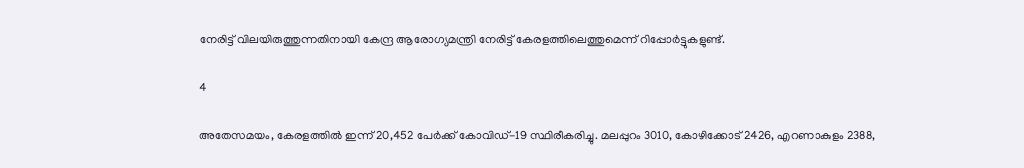നേരിട്ട് വിലയിരുത്തുന്നതിനായി കേന്ദ്ര ആരോഗ്യമന്ത്രി നേരിട്ട് കേരളത്തിലെത്തുമെന്ന് റിപ്പോര്‍ട്ടുകളുണ്ട്.

4

അതേസമയം, കേരളത്തില്‍ ഇന്ന് 20,452 പേര്‍ക്ക് കോവിഡ്-19 സ്ഥിരീകരിച്ചു. മലപ്പുറം 3010, കോഴിക്കോട് 2426, എറണാകുളം 2388,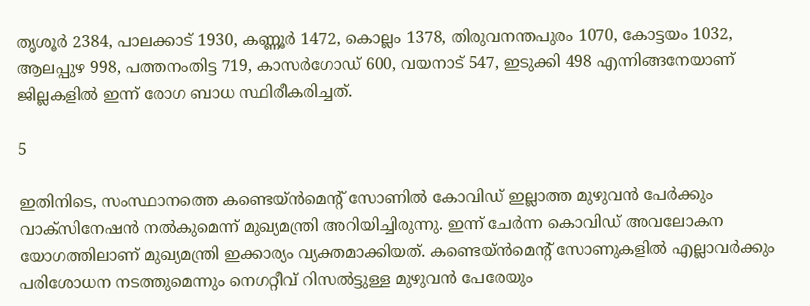തൃശൂര്‍ 2384, പാലക്കാട് 1930, കണ്ണൂര്‍ 1472, കൊല്ലം 1378, തിരുവനന്തപുരം 1070, കോട്ടയം 1032, ആലപ്പുഴ 998, പത്തനംതിട്ട 719, കാസര്‍ഗോഡ് 600, വയനാട് 547, ഇടുക്കി 498 എന്നിങ്ങനേയാണ് ജില്ലകളില്‍ ഇന്ന് രോഗ ബാധ സ്ഥിരീകരിച്ചത്.

5

ഇതിനിടെ, സംസ്ഥാനത്തെ കണ്ടെയ്ന്‍മെന്റ് സോണില്‍ കോവിഡ് ഇല്ലാത്ത മുഴുവന്‍ പേര്‍ക്കും വാക്സിനേഷന്‍ നല്‍കുമെന്ന് മുഖ്യമന്ത്രി അറിയിച്ചിരുന്നു. ഇന്ന് ചേര്‍ന്ന കൊവിഡ് അവലോകന യോഗത്തിലാണ് മുഖ്യമന്ത്രി ഇക്കാര്യം വ്യക്തമാക്കിയത്. കണ്ടെയ്ന്‍മെന്റ് സോണുകളില്‍ എല്ലാവര്‍ക്കും പരിശോധന നടത്തുമെന്നും നെഗറ്റീവ് റിസല്‍ട്ടുള്ള മുഴുവന്‍ പേരേയും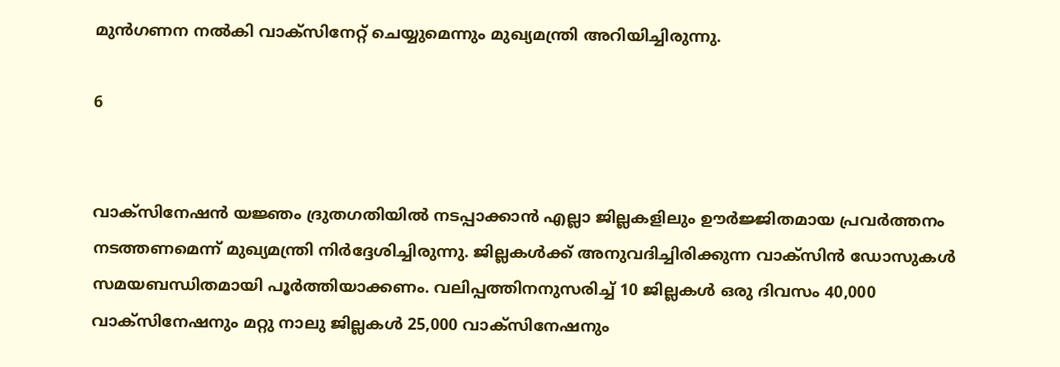മുന്‍ഗണന നല്‍കി വാക്സിനേറ്റ് ചെയ്യുമെന്നും മുഖ്യമന്ത്രി അറിയിച്ചിരുന്നു.

6


വാക്സിനേഷന്‍ യജ്ഞം ദ്രുതഗതിയില്‍ നടപ്പാക്കാന്‍ എല്ലാ ജില്ലകളിലും ഊര്‍ജ്ജിതമായ പ്രവര്‍ത്തനം നടത്തണമെന്ന് മുഖ്യമന്ത്രി നിര്‍ദ്ദേശിച്ചിരുന്നു. ജില്ലകള്‍ക്ക് അനുവദിച്ചിരിക്കുന്ന വാക്സിന്‍ ഡോസുകള്‍ സമയബന്ധിതമായി പൂര്‍ത്തിയാക്കണം. വലിപ്പത്തിനനുസരിച്ച് 10 ജില്ലകള്‍ ഒരു ദിവസം 40,000 വാക്സിനേഷനും മറ്റു നാലു ജില്ലകള്‍ 25,000 വാക്സിനേഷനും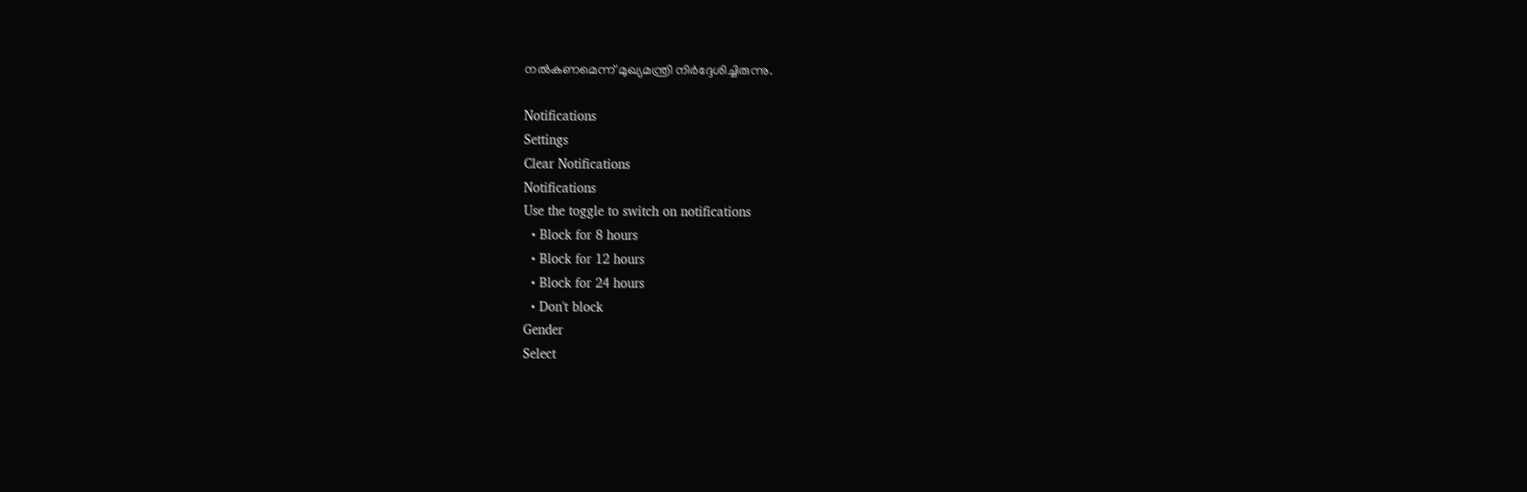നല്‍കണമെന്ന് മുഖ്യമന്ത്രി നിര്‍ദ്ദേശിച്ചിരുന്നു.

Notifications
Settings
Clear Notifications
Notifications
Use the toggle to switch on notifications
  • Block for 8 hours
  • Block for 12 hours
  • Block for 24 hours
  • Don't block
Gender
Select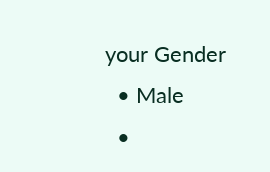your Gender
  • Male
  •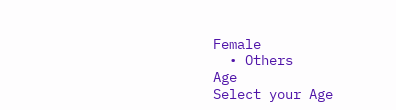Female
  • Others
Age
Select your Age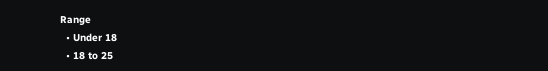Range
  • Under 18
  • 18 to 25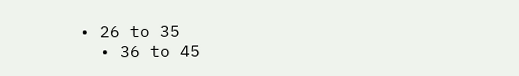• 26 to 35
  • 36 to 45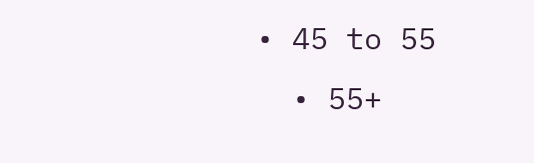• 45 to 55
  • 55+